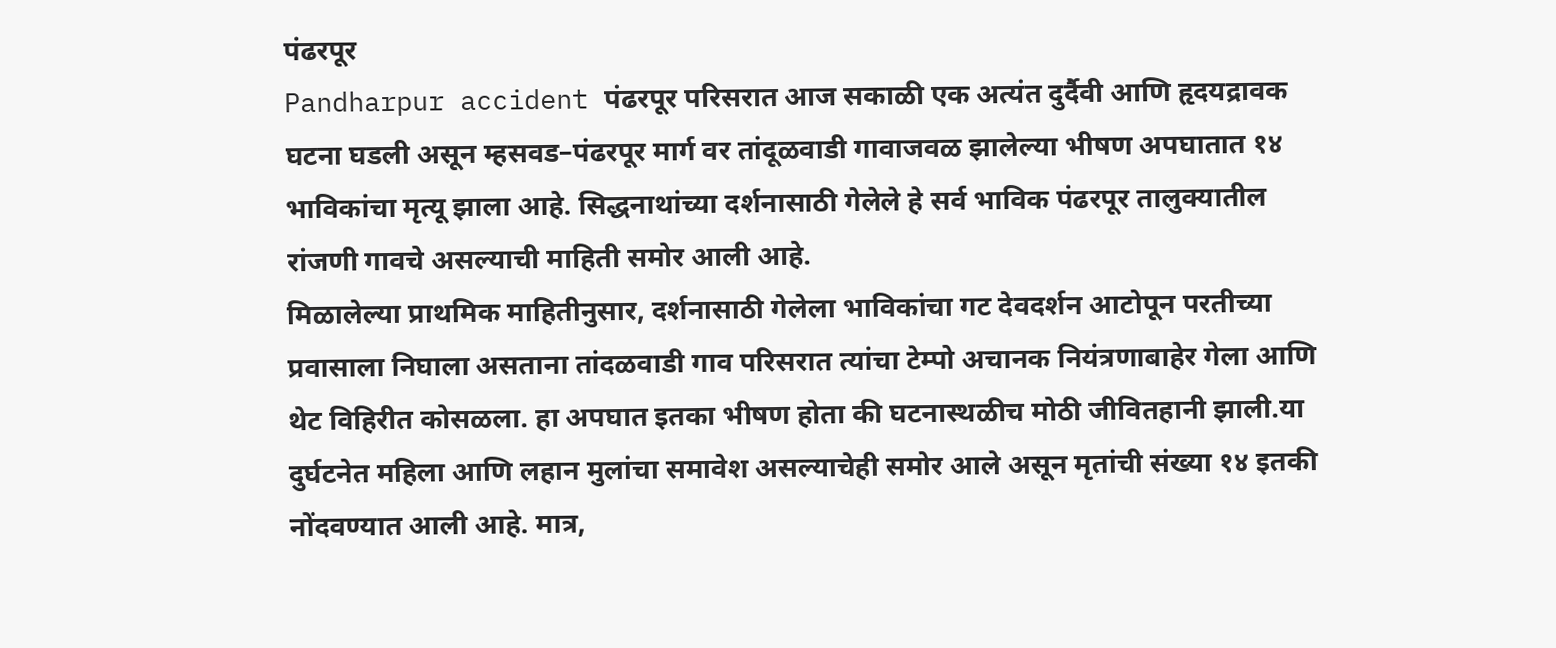पंढरपूर
Pandharpur accident पंढरपूर परिसरात आज सकाळी एक अत्यंत दुर्दैवी आणि हृदयद्रावक घटना घडली असून म्हसवड–पंढरपूर मार्ग वर तांदूळवाडी गावाजवळ झालेल्या भीषण अपघातात १४ भाविकांचा मृत्यू झाला आहे. सिद्धनाथांच्या दर्शनासाठी गेलेले हे सर्व भाविक पंढरपूर तालुक्यातील रांजणी गावचे असल्याची माहिती समोर आली आहे.
मिळालेल्या प्राथमिक माहितीनुसार, दर्शनासाठी गेलेला भाविकांचा गट देवदर्शन आटोपून परतीच्या प्रवासाला निघाला असताना तांदळवाडी गाव परिसरात त्यांचा टेम्पो अचानक नियंत्रणाबाहेर गेला आणि थेट विहिरीत कोसळला. हा अपघात इतका भीषण होता की घटनास्थळीच मोठी जीवितहानी झाली.या दुर्घटनेत महिला आणि लहान मुलांचा समावेश असल्याचेही समोर आले असून मृतांची संख्या १४ इतकी नोंदवण्यात आली आहे. मात्र,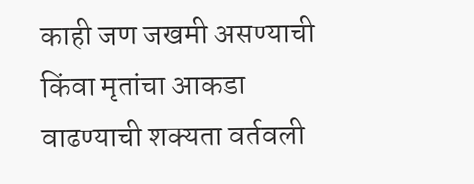काही जण जखमी असण्याची किंवा मृतांचा आकडा वाढण्याची शक्यता वर्तवली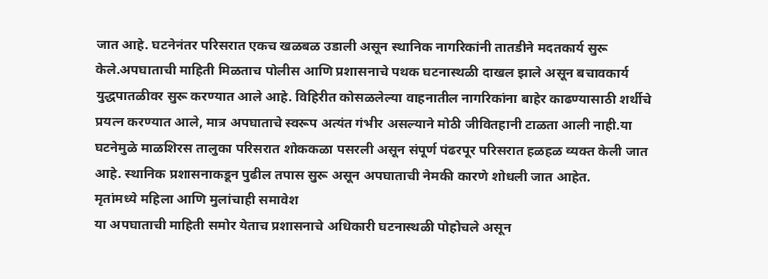जात आहे. घटनेनंतर परिसरात एकच खळबळ उडाली असून स्थानिक नागरिकांनी तातडीने मदतकार्य सुरू केले.अपघाताची माहिती मिळताच पोलीस आणि प्रशासनाचे पथक घटनास्थळी दाखल झाले असून बचावकार्य युद्धपातळीवर सुरू करण्यात आले आहे. विहिरीत कोसळलेल्या वाहनातील नागरिकांना बाहेर काढण्यासाठी शर्थीचे प्रयत्न करण्यात आले, मात्र अपघाताचे स्वरूप अत्यंत गंभीर असल्याने मोठी जीवितहानी टाळता आली नाही.या घटनेमुळे माळशिरस तालुका परिसरात शोककळा पसरली असून संपूर्ण पंढरपूर परिसरात हळहळ व्यक्त केली जात आहे. स्थानिक प्रशासनाकडून पुढील तपास सुरू असून अपघाताची नेमकी कारणे शोधली जात आहेत.
मृतांमध्ये महिला आणि मुलांचाही समावेश
या अपघाताची माहिती समोर येताच प्रशासनाचे अधिकारी घटनास्थळी पोहोचले असून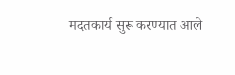मदतकार्य सुरू करण्यात आले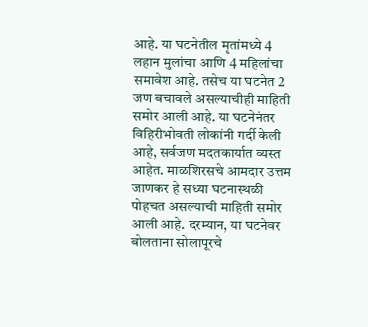आहे. या घटनेतील मृतांमध्ये 4 लहान मुलांचा आणि 4 महिलांचा समावेश आहे. तसेच या घटनेत 2 जण बचावले असल्याचीही माहिती समोर आली आहे. या घटनेनंतर विहिरीभोवती लोकांनी गर्दी केली आहे, सर्वजण मदतकार्यात व्यस्त आहेत. माळशिरसचे आमदार उत्तम जाणकर हे सध्या घटनास्थळी पोहचत असल्याची माहिती समोर आली आहे. दरम्यान, या घटनेवर बोलताना सोलापूरचे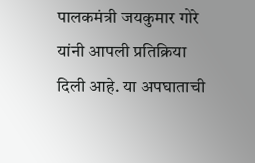पालकमंत्री जयकुमार गोरे यांनी आपली प्रतिक्रिया दिली आहे. या अपघाताची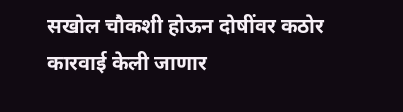सखोल चौकशी होऊन दोषींवर कठोर कारवाई केली जाणार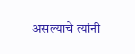असल्याचे त्यांनी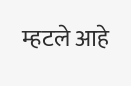म्हटले आहे